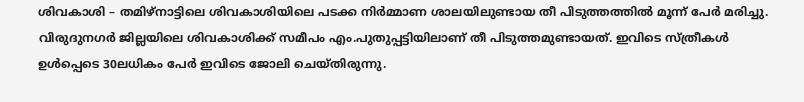ശിവകാശി – തമിഴ്നാട്ടിലെ ശിവകാശിയിലെ പടക്ക നിർമ്മാണ ശാലയിലുണ്ടായ തീ പിടുത്തത്തിൽ മൂന്ന് പേർ മരിച്ചു. വിരുദുനഗർ ജില്ലയിലെ ശിവകാശിക്ക് സമീപം എം.പുതുപ്പട്ടിയിലാണ് തീ പിടുത്തമുണ്ടായത്. ഇവിടെ സ്ത്രീകൾ ഉൾപ്പെടെ 30ലധികം പേർ ഇവിടെ ജോലി ചെയ്തിരുന്നു.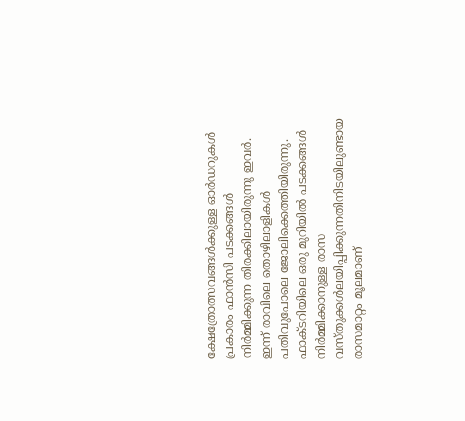ക്ഷേത്രോത്സവങ്ങൾക്കുള്ള ഓർഡറുകൾ പ്രകാരം ഫാൻസി പടക്കങ്ങൾ നിർമ്മിക്കുന്ന തിരക്കിലായിരുന്നു ഇവർ. ഇന്ന് രാവിലെ തൊഴിലാളികൾ പതിവുപോലെ ജോലിക്കെത്തിയിരുന്നു. ഫാക്ടറിയിലെ ഒരു മുറിയിൽ പടക്കങ്ങൾ നിർമ്മിക്കാനുള്ള രാസ വസ്തുക്കൾലയിപ്പിക്കുന്നതിനിടയിലുണ്ടായ രാസമാറ്റം മൂലമാണ്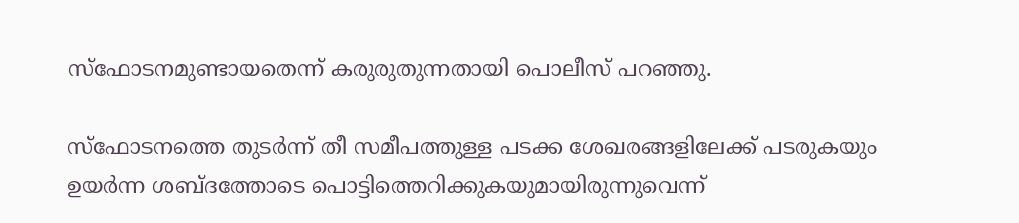സ്ഫോടനമുണ്ടായതെന്ന് കരുരുതുന്നതായി പൊലീസ് പറഞ്ഞു.

സ്ഫോടനത്തെ തുടർന്ന് തീ സമീപത്തുള്ള പടക്ക ശേഖരങ്ങളിലേക്ക് പടരുകയും ഉയർന്ന ശബ്ദത്തോടെ പൊട്ടിത്തെറിക്കുകയുമായിരുന്നുവെന്ന്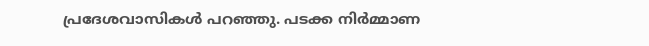പ്രദേശവാസികൾ പറഞ്ഞു. പടക്ക നിർമ്മാണ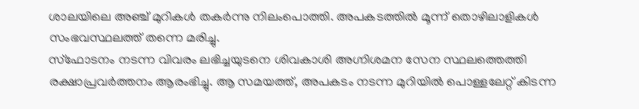ശാലയിലെ അഞ്ച് മുറികൾ തകർന്നു നിലംപൊത്തി. അപകടത്തിൽ മൂന്ന് തൊഴിലാളികൾ സംഭവസ്ഥലത്ത് തന്നെ മരിച്ചു.
സ്ഫോടനം നടന്ന വിവരം ലഭിച്ചയുടനെ ശിവകാശി അഗ്നിശമന സേന സ്ഥലത്തെത്തി രക്ഷാപ്രവർത്തനം ആരംഭിച്ചു. ആ സമയത്ത്, അപകടം നടന്ന മുറിയിൽ പൊള്ളലേറ്റ് കിടന്ന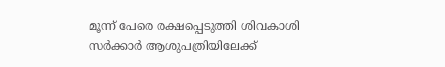മൂന്ന് പേരെ രക്ഷപ്പെടുത്തി ശിവകാശി സർക്കാർ ആശുപത്രിയിലേക്ക്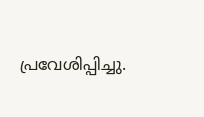പ്രവേശിപ്പിച്ചു.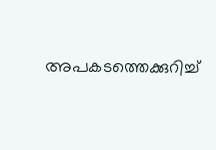അപകടത്തെക്കുറിച്ച്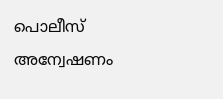പൊലീസ് അന്വേഷണം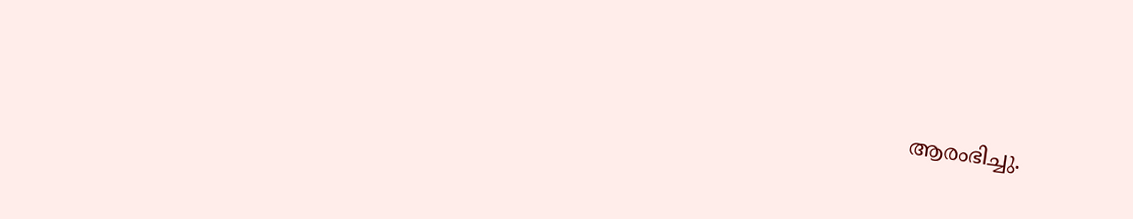ആരംഭിച്ചു.